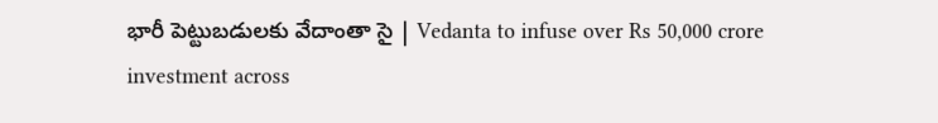భారీ పెట్టుబడులకు వేదాంతా సై | Vedanta to infuse over Rs 50,000 crore investment across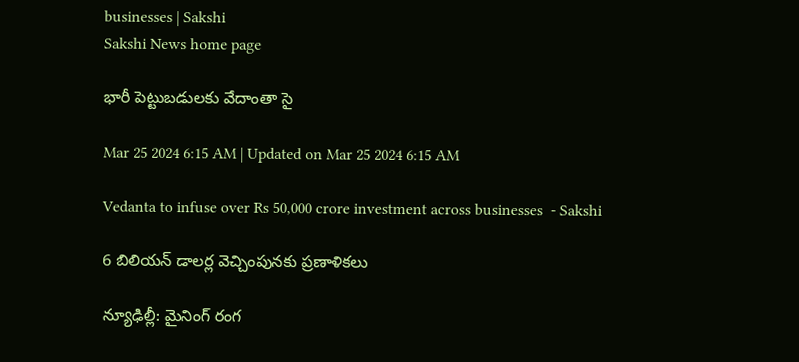businesses | Sakshi
Sakshi News home page

భారీ పెట్టుబడులకు వేదాంతా సై

Mar 25 2024 6:15 AM | Updated on Mar 25 2024 6:15 AM

Vedanta to infuse over Rs 50,000 crore investment across businesses  - Sakshi

6 బిలియన్‌ డాలర్ల వెచ్చింపునకు ప్రణాళికలు

న్యూఢిల్లీ: మైనింగ్‌ రంగ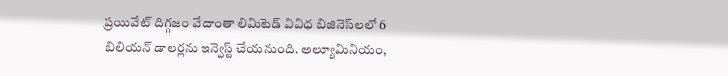ప్రయివేట్‌ దిగ్గజం వేదాంతా లిమిటెడ్‌ వివిధ బిజినెస్‌లలో 6 బిలియన్‌ డాలర్లను ఇన్వెస్ట్‌ చేయనుంది. అల్యూమినియం,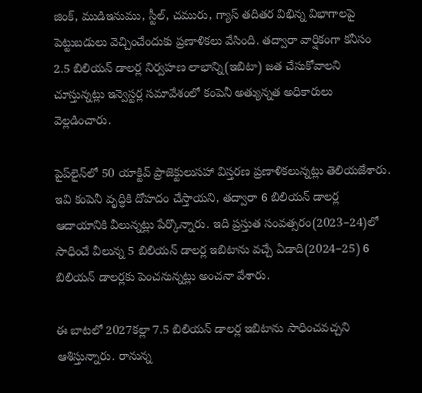జింక్, ముడిఇనుము, స్టీల్, చమురు, గ్యాస్‌ తదితర విభిన్న విభాగాలపై పెట్టుబడులు వెచ్చించేందుకు ప్రణాళికలు వేసింది. తద్వారా వార్షికంగా కనీసం 2.5 బిలియన్‌ డాలర్ల నిర్వహణ లాభాన్ని(ఇబిటా) జత చేసుకోవాలని చూస్తున్నట్లు ఇన్వెస్టర్ల సమావేశంలో కంపెనీ అత్యున్నత అధికారులు వెల్లడించారు.

పైప్‌లైన్‌లో 50 యాక్టివ్‌ ప్రాజెక్టులుసహా విస్తరణ ప్రణాళికలున్నట్లు తెలియజేశారు. ఇవి కంపెనీ వృద్ధికి దోహదం చేస్తాయని, తద్వారా 6 బిలియన్‌ డాలర్ల ఆదాయానికి వీలున్నట్లు పేర్కొన్నారు. ఇది ప్రస్తుత సంవత్సరం(2023–24)లో సాధించే వీలున్న 5 బిలియన్‌ డాలర్ల ఇబిటాను వచ్చే ఏడాది(2024–25) 6 బిలియన్‌ డాలర్లకు పెంచనున్నట్లు అంచనా వేశారు.

ఈ బాటలో 2027కల్లా 7.5 బిలియన్‌ డాలర్ల ఇబిటాను సాధించవచ్చని ఆశిస్తున్నారు. రానున్న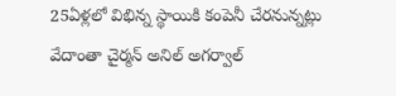25ఏళ్లలో విభిన్న స్థాయికి కంపెనీ చేరనున్నట్లు వేదాంతా చైర్మన్‌ అనిల్‌ అగర్వాల్‌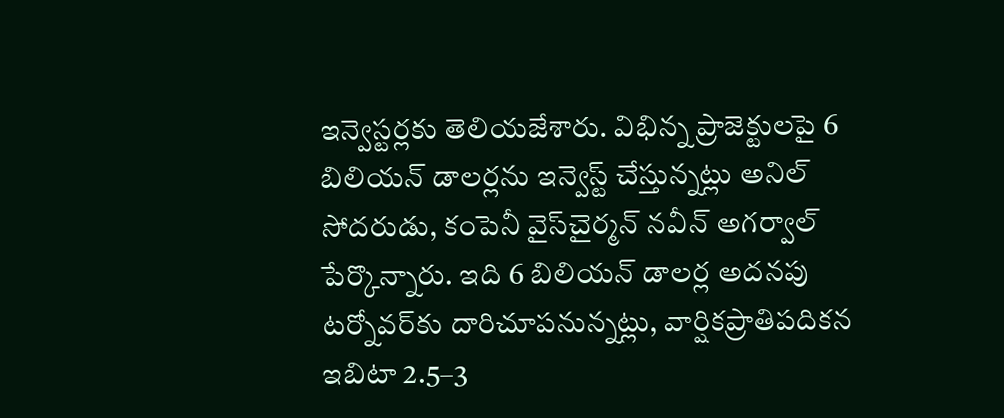ఇన్వెస్టర్లకు తెలియజేశారు. విభిన్న ప్రాజెక్టులపై 6 బిలియన్‌ డాలర్లను ఇన్వెస్ట్‌ చేస్తున్నట్లు అనిల్‌ సోదరుడు, కంపెనీ వైస్‌చైర్మన్‌ నవీన్‌ అగర్వాల్‌ పేర్కొన్నారు. ఇది 6 బిలియన్‌ డాలర్ల అదనపు టర్నోవర్‌కు దారిచూపనున్నట్లు, వార్షికప్రాతిపదికన ఇబిటా 2.5–3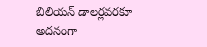బిలియన్‌ డాలర్లవరకూ అదనంగా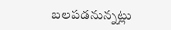బలపడనున్నట్లు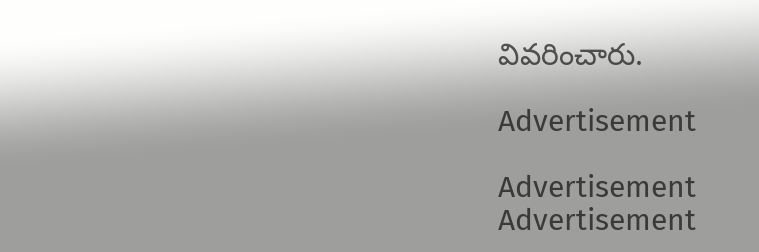వివరించారు.

Advertisement

Advertisement
Advertisement